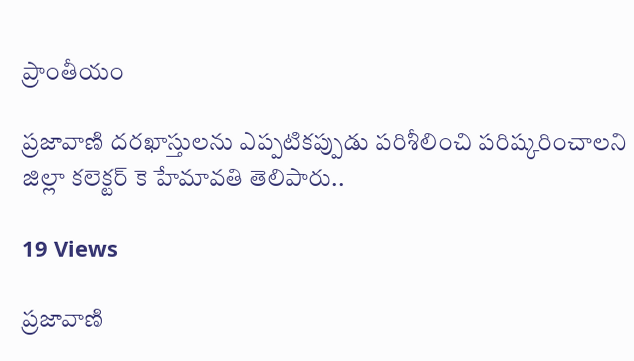ప్రాంతీయం

ప్రజావాణి దరఖాస్తులను ఎప్పటికప్పుడు పరిశీలించి పరిష్కరించాలని జిల్లా కలెక్టర్ కె హేమావతి తెలిపారు..

19 Views

ప్రజావాణి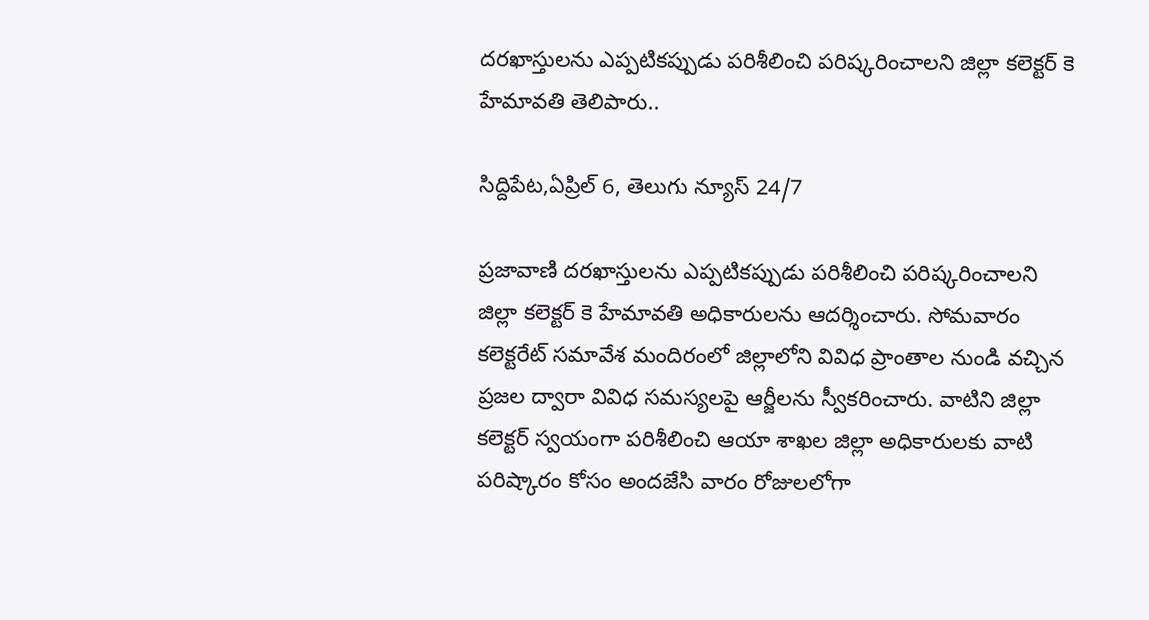దరఖాస్తులను ఎప్పటికప్పుడు పరిశీలించి పరిష్కరించాలని జిల్లా కలెక్టర్ కె హేమావతి తెలిపారు..

సిద్దిపేట,ఏప్రిల్ 6, తెలుగు న్యూస్ 24/7

ప్రజావాణి దరఖాస్తులను ఎప్పటికప్పుడు పరిశీలించి పరిష్కరించాలని జిల్లా కలెక్టర్ కె హేమావతి అధికారులను ఆదర్శించారు. సోమవారం కలెక్టరేట్ సమావేశ మందిరంలో జిల్లాలోని వివిధ ప్రాంతాల నుండి వచ్చిన ప్రజల ద్వారా వివిధ సమస్యలపై ఆర్జీలను స్వీకరించారు. వాటిని జిల్లా కలెక్టర్ స్వయంగా పరిశీలించి ఆయా శాఖల జిల్లా అధికారులకు వాటి పరిష్కారం కోసం అందజేసి వారం రోజులలోగా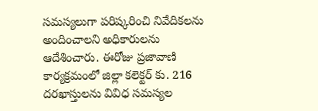సమస్యలుగా పరిష్కరించి నివేదికలను అందించాలని అధికారులను ఆదేశించారు. ఈరోజు ప్రజావాణి కార్యక్రమంలో జిల్లా కలెక్టర్ కు. 216 దరఖాస్తులను వివిధ సమస్యల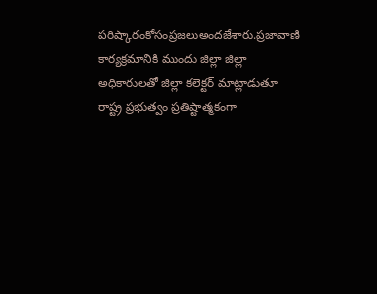పరిష్కారంకోసంప్రజలుఅందజేశారు.ప్రజావాణి కార్యక్రమానికి ముందు జిల్లా జిల్లా అధికారులతో జిల్లా కలెక్టర్ మాట్లాడుతూ రాష్ట్ర ప్రభుత్వం ప్రతిష్టాత్మకంగా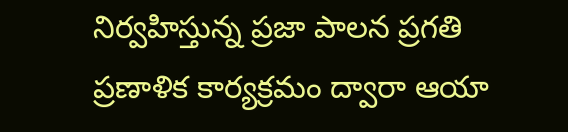నిర్వహిస్తున్న ప్రజా పాలన ప్రగతి ప్రణాళిక కార్యక్రమం ద్వారా ఆయా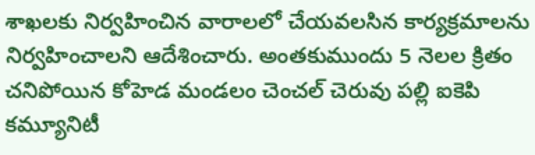శాఖలకు నిర్వహించిన వారాలలో చేయవలసిన కార్యక్రమాలను నిర్వహించాలని ఆదేశించారు. అంతకుముందు 5 నెలల క్రితం చనిపోయిన కోహెడ మండలం చెంచల్ చెరువు పల్లి ఐకెపి కమ్యూనిటీ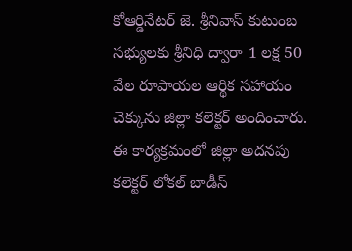కోఆర్డినేటర్ జె. శ్రీనివాస్ కుటుంబ సభ్యులకు శ్రీనిధి ద్వారా 1 లక్ష 50 వేల రూపాయల ఆర్థిక సహాయం చెక్కును జిల్లా కలెక్టర్ అందించారు. ఈ కార్యక్రమంలో జిల్లా అదనపు కలెక్టర్ లోకల్ బాడీస్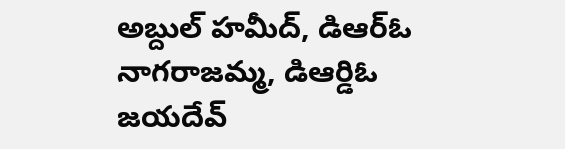అబ్దుల్ హమీద్, డిఆర్ఓ నాగరాజమ్మ, డిఆర్డిఓ జయదేవ్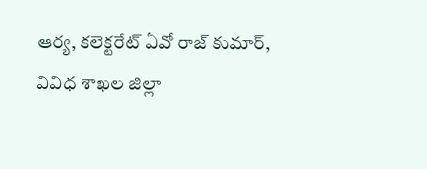ఆర్య, కలెక్టరేట్ ఏవో రాజ్ కుమార్, వివిధ శాఖల జిల్లా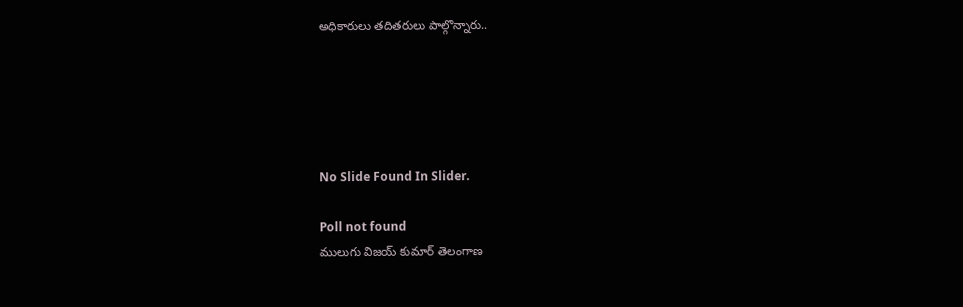అధికారులు తదితరులు పాల్గొన్నారు..





No Slide Found In Slider.

Poll not found
ములుగు విజయ్ కుమార్ తెలంగాణ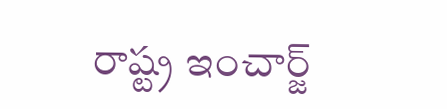రాష్ట్ర ఇంచార్జ్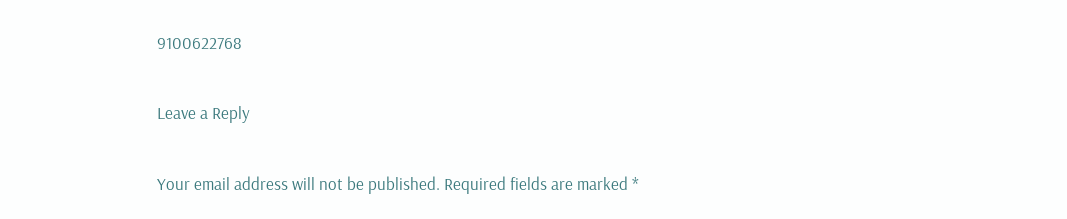9100622768

Leave a Reply

Your email address will not be published. Required fields are marked *